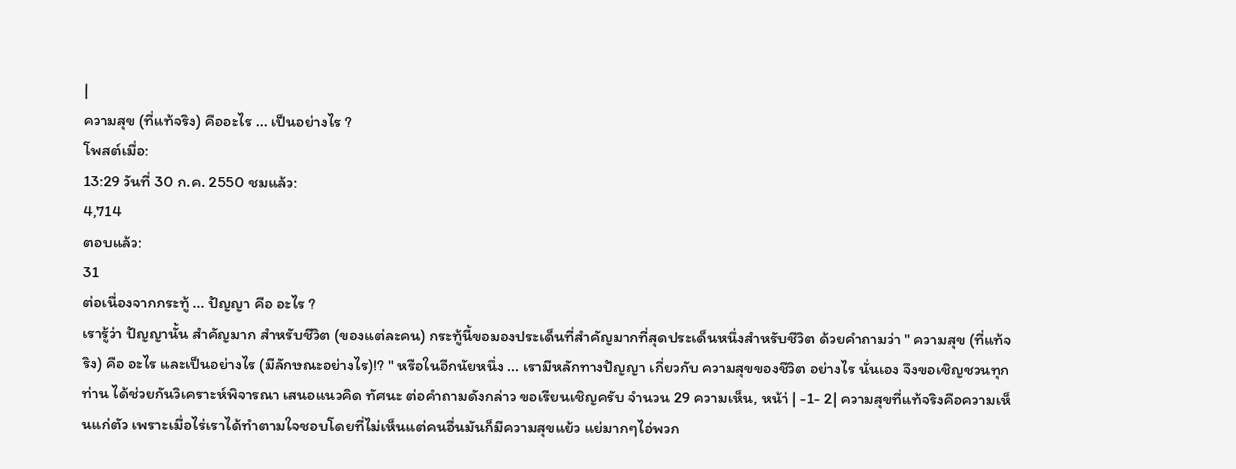|
ความสุข (ที่แท้จริง) คืออะไร ... เป็นอย่างไร ?
โพสต์เมื่อ:
13:29 วันที่ 30 ก.ค. 2550 ชมแล้ว:
4,714
ตอบแล้ว:
31
ต่อเนื่องจากกระทู้ ... ปัญญา คือ อะไร ?
เรารู้ว่า ปัญญานั้น สำคัญมาก สำหรับชีวิต (ของแต่ละคน) กระทู้นี้ขอมองประเด็นที่สำคัญมากที่สุดประเด็นหนึ่งสำหรับชีวิต ด้วยคำถามว่า " ความสุข (ที่แท้จริง) คือ อะไร และเป็นอย่างไร (มีลักษณะอย่างไร)!? " หรือในอีกนัยหนึ่ง ... เรามีหลักทางปัญญา เกี่ยวกับ ความสุขของชีวิต อย่างไร นั่นเอง จึงขอเชิญชวนทุกท่าน ได้ช่วยกันวิเคราะห์พิจารณา เสนอแนวคิด ทัศนะ ต่อคำถามดังกล่าว ขอเรียนเชิญครับ จำนวน 29 ความเห็น, หน้า่ | -1- 2| ความสุขที่แท้จริงคือความเห็นแก่ตัว เพราะเมื่อไร่เราได้ทำตามใจชอบโดยที่ไม่เห็นแต่คนอื่นมันก็มีความสุขแย้ว แย่มากๆไอ่พวก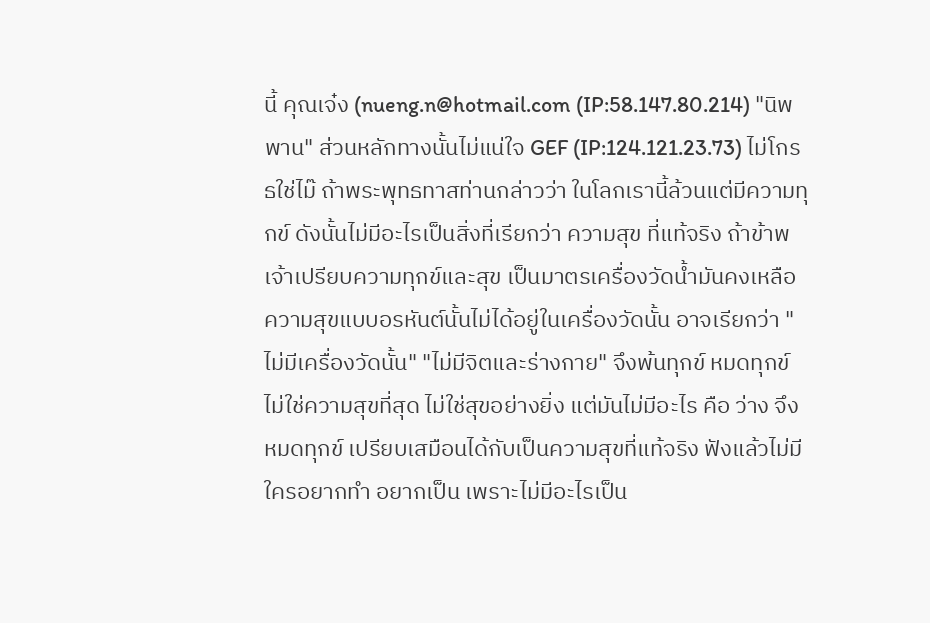นี้ คุณเจ๋ง (nueng.n@hotmail.com (IP:58.147.80.214) "นิพพาน" ส่วนหลักทางนั้นไม่แน่ใจ GEF (IP:124.121.23.73) ไม่โกรธใช่ไม๊ ถ้าพระพุทธทาสท่านกล่าวว่า ในโลกเรานี้ล้วนแต่มีความทุกข์ ดังนั้นไม่มีอะไรเป็นสิ่งที่เรียกว่า ความสุข ที่แท้จริง ถ้าข้าพเจ้าเปรียบความทุกข์และสุข เป็นมาตรเครื่องวัดน้ำมันคงเหลือ ความสุขแบบอรหันต์นั้นไม่ได้อยู่ในเครื่องวัดนั้น อาจเรียกว่า "ไม่มีเครื่องวัดนั้น" "ไม่มีจิตและร่างกาย" จึงพ้นทุกข์ หมดทุกข์ ไม่ใช่ความสุขที่สุด ไม่ใช่สุขอย่างยิ่ง แต่มันไม่มีอะไร คือ ว่าง จึงหมดทุกข์ เปรียบเสมือนได้กับเป็นความสุขที่แท้จริง ฟังแล้วไม่มีใครอยากทำ อยากเป็น เพราะไม่มีอะไรเป็น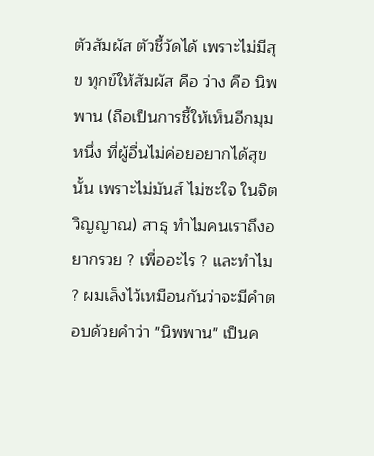ตัวสัมผัส ตัวชี้วัดได้ เพราะไม่มีสุข ทุกข์ให้สัมผัส คือ ว่าง คือ นิพพาน (ถือเป็นการชี้ให้เห็นอีกมุมหนึ่ง ที่ผู้อื่นไม่ค่อยอยากได้สุขนั้น เพราะไม่มันส์ ไม่ซะใจ ในจิตวิญญาณ) สาธุ ทำไมคนเราถึงอยากรวย ? เพื่ออะไร ? และทำไม ? ผมเล็งไว้เหมือนกันว่าจะมีคำตอบด้วยคำว่า "นิพพาน" เป็นค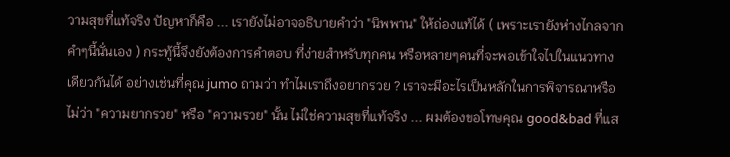วามสุขที่แท้จริง ปัญหาก็คือ ... เรายังไม่อาจอธิบายคำว่า "นิพพาน" ให้ถ่องแท้ได้ ( เพราะเรายังห่างไกลจากคำๆนี้นั่นเอง ) กระทู้นี้จึงยังต้องการคำตอบ ที่ง่ายสำหรับทุกคน หรือหลายๆคนที่จะพอเข้าใจไปในแนวทางเดียวกันได้ อย่างเช่นที่คุณ jumo ถามว่า ทำไมเราถึงอยากรวย ? เราจะมีอะไรเป็นหลักในการพิจารณาหรือไม่ว่า "ความยากรวย" หรือ "ความรวย" นั้น ไม่ใช่ความสุขที่แท้จริง ... ผมต้องขอโทษคุณ good&bad ที่แส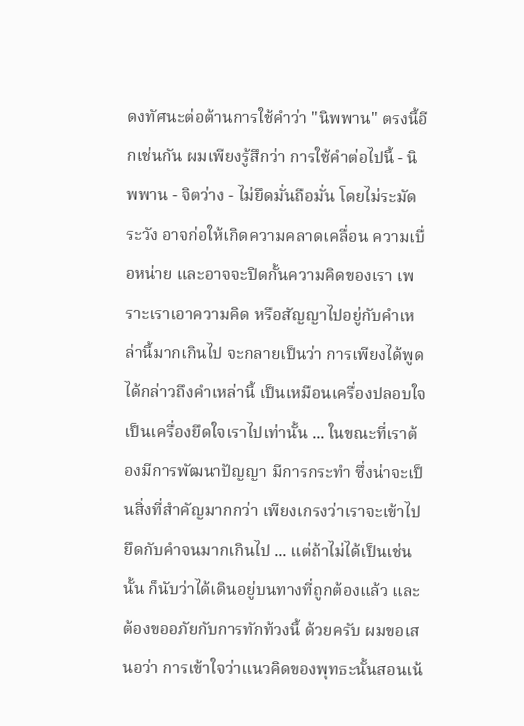ดงทัศนะต่อต้านการใช้คำว่า "นิพพาน" ตรงนี้อีกเช่นกัน ผมเพียงรู้สึกว่า การใช้คำต่อไปนี้ - นิพพาน - จิตว่าง - ไม่ยึดมั่นถือมั่น โดยไม่ระมัดระวัง อาจก่อให้เกิดความคลาดเคลื่อน ความเบื่อหน่าย และอาจจะปิดกั้นความคิดของเรา เพราะเราเอาความคิด หรือสัญญาไปอยู่กับคำเหล่านี้มากเกินไป จะกลายเป็นว่า การเพียงได้พูดได้กล่าวถึงคำเหล่านี้ เป็นเหมือนเครื่องปลอบใจ เป็นเครื่องยึดใจเราไปเท่านั้น ... ในขณะที่เราต้องมีการพัฒนาปัญญา มีการกระทำ ซึ่งน่าจะเป็นสิ่งที่สำคัญมากกว่า เพียงเกรงว่าเราจะเข้าไปยึดกับคำจนมากเกินไป ... แต่ถ้าไม่ได้เป็นเช่นนั้น ก็นับว่าได้เดินอยู่บนทางที่ถูกต้องแล้ว และต้องขออภัยกับการทักท้วงนี้ ด้วยครับ ผมขอเสนอว่า การเข้าใจว่าแนวคิดของพุทธะนั้นสอนเน้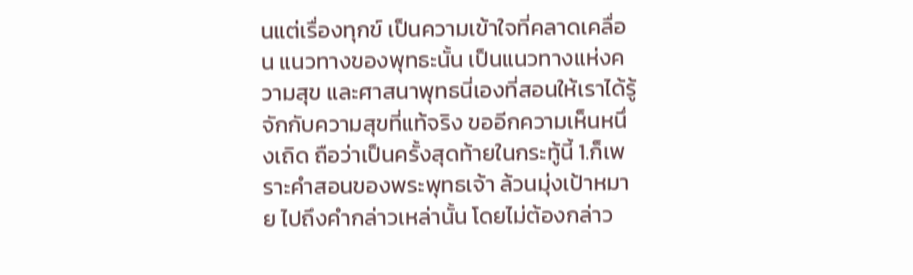นแต่เรื่องทุกข์ เป็นความเข้าใจที่คลาดเคลื่อน แนวทางของพุทธะนั้น เป็นแนวทางแห่งความสุข และศาสนาพุทธนี่เองที่สอนให้เราได้รู้จักกับความสุขที่แท้จริง ขออีกความเห็นหนึ่งเถิด ถือว่าเป็นครั้งสุดท้ายในกระทู้นี้ 1.ก็เพราะคำสอนของพระพุทธเจ้า ล้วนมุ่งเป้าหมาย ไปถึงคำกล่าวเหล่านั้น โดยไม่ต้องกล่าว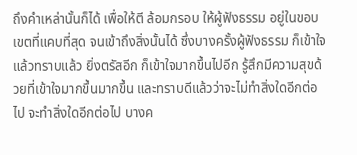ถึงคำเหล่านั้นก็ได้ เพื่อให้ตี ล้อมกรอบ ให้ผู้ฟังธรรม อยู่ในขอบเขตที่แคบที่สุด จนเข้าถึงสิ่งนั้นได้ ซึ่งบางครั้งผู้ฟังธรรม ก็เข้าใจแล้วทราบแล้ว ยิ่งตรัสอีก ก็เข้าใจมากขึ้นไปอีก รู้สึกมีความสุขด้วยที่เข้าใจมากขึ้นมากขึ้น และทราบดีแล้วว่าจะไม่ทำสิ่งใดอีกต่อไป จะทำสิ่งใดอีกต่อไป บางค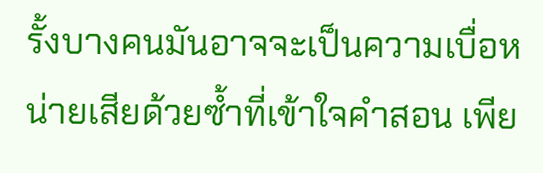รั้งบางคนมันอาจจะเป็นความเบื่อหน่ายเสียด้วยซ้ำที่เข้าใจคำสอน เพีย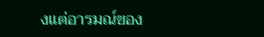งแต่อารมณ์ของ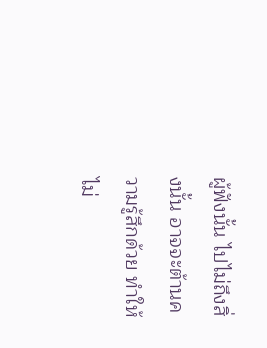ผู้ฟังนั้น ไปไม่ถึงสิ่งนั้น อาจจะต้านความรู้สึกด้วย ทำให้ไม่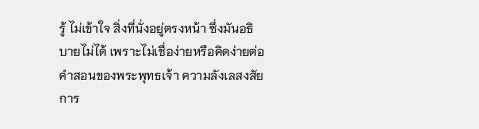รู้ ไม่เข้าใจ สิ่งที่นั่งอยู่ตรงหน้า ซึ่งมันอธิบายไม่ได้ เพราะไม่เชื่อง่ายหรือคิดง่ายต่อคำสอนของพระพุทธเจ้า ความลังเลสงสัย การ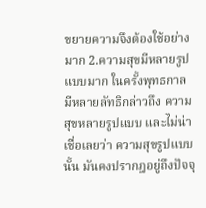ขยายความจึงต้องใช้อย่างมาก 2.ความสุขมีหลายรูปแบบมาก ในครั้งพุทธกาล มีหลายลัทธิกล่าวถึง ความสุขหลายรูปแบบ และไม่น่าเชื่อเลยว่า ความสุขรูปแบบนั้น มันคงปรากฎอยู่ถึงปัจจุ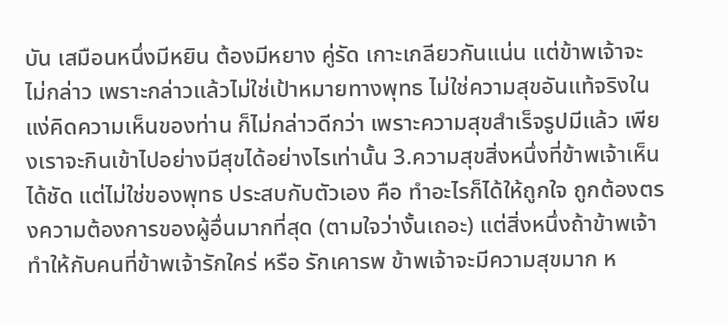บัน เสมือนหนึ่งมีหยิน ต้องมีหยาง คู่รัด เกาะเกลียวกันแน่น แต่ข้าพเจ้าจะไม่กล่าว เพราะกล่าวแล้วไม่ใช่เป้าหมายทางพุทธ ไม่ใช่ความสุขอันแท้จริงในแง่คิดความเห็นของท่าน ก็ไม่กล่าวดีกว่า เพราะความสุขสำเร็จรูปมีแล้ว เพียงเราจะกินเข้าไปอย่างมีสุขได้อย่างไรเท่านั้น 3.ความสุขสิ่งหนึ่งที่ข้าพเจ้าเห็นได้ชัด แต่ไม่ใช่ของพุทธ ประสบกับตัวเอง คือ ทำอะไรก็ได้ให้ถูกใจ ถูกต้องตรงความต้องการของผู้อื่นมากที่สุด (ตามใจว่างั้นเถอะ) แต่สิ่งหนึ่งถ้าข้าพเจ้าทำให้กับคนที่ข้าพเจ้ารักใคร่ หรือ รักเคารพ ข้าพเจ้าจะมีความสุขมาก ห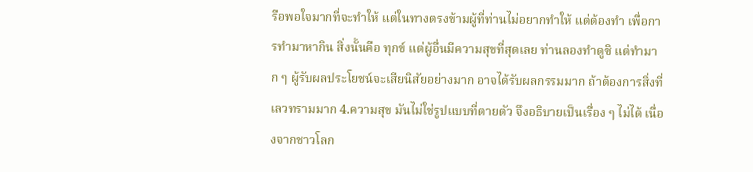รือพอใจมากที่จะทำให้ แต่ในทางตรงข้ามผู้ที่ท่านไม่อยากทำให้ แต่ต้องทำ เพื่อการทำมาหากิน สิ่งนั้นคือ ทุกข์ แต่ผู้อื่นมีความสุขที่สุดเลย ท่านลองทำดูซิ แต่ทำมาก ๆ ผู้รับผลประโยชน์จะเสียนิสัยอย่างมาก อาจได้รับผลกรรมมาก ถ้าต้องการสิ่งที่เลวทรามมาก 4.ความสุข มันไม่ใช่รูปแบบที่ตายตัว จึงอธิบายเป็นเรื่อง ๆ ไม่ได้ เนื่องจากชาวโลก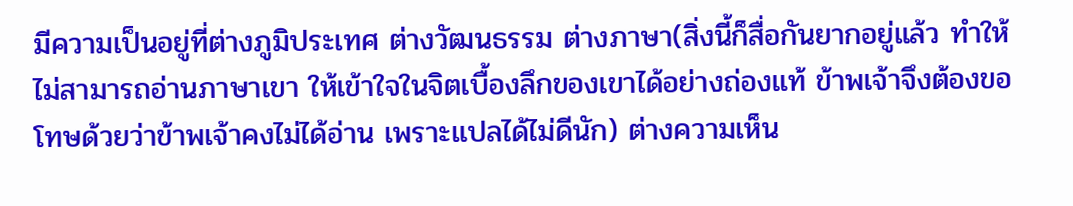มีความเป็นอยู่ที่ต่างภูมิประเทศ ต่างวัฒนธรรม ต่างภาษา(สิ่งนี้ก็สื่อกันยากอยู่แล้ว ทำให้ไม่สามารถอ่านภาษาเขา ให้เข้าใจในจิตเบื้องลึกของเขาได้อย่างถ่องแท้ ข้าพเจ้าจึงต้องขอโทษด้วยว่าข้าพเจ้าคงไม่ได้อ่าน เพราะแปลได้ไม่ดีนัก) ต่างความเห็น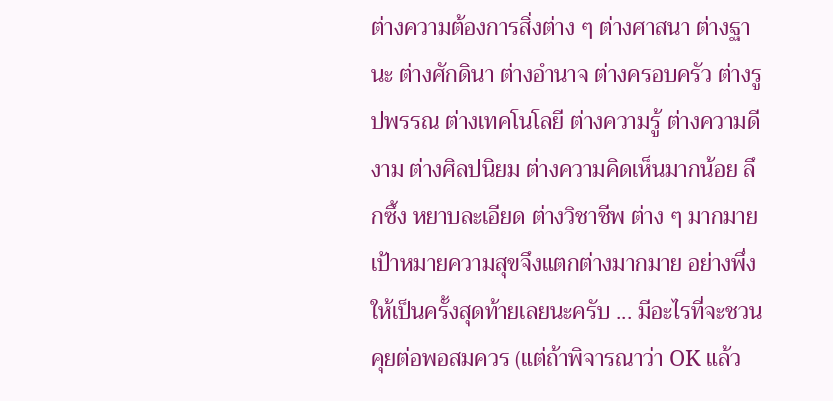ต่างความต้องการสิ่งต่าง ๆ ต่างศาสนา ต่างฐานะ ต่างศักดินา ต่างอำนาจ ต่างครอบครัว ต่างรูปพรรณ ต่างเทคโนโลยี ต่างความรู้ ต่างความดีงาม ต่างศิลปนิยม ต่างความคิดเห็นมากน้อย ลึกซึ้ง หยาบละเอียด ต่างวิชาชีพ ต่าง ๆ มากมาย เป้าหมายความสุขจึงแตกต่างมากมาย อย่างพึ่งให้เป็นครั้งสุดท้ายเลยนะครับ ... มีอะไรที่จะชวนคุยต่อพอสมควร (แต่ถ้าพิจารณาว่า OK แล้ว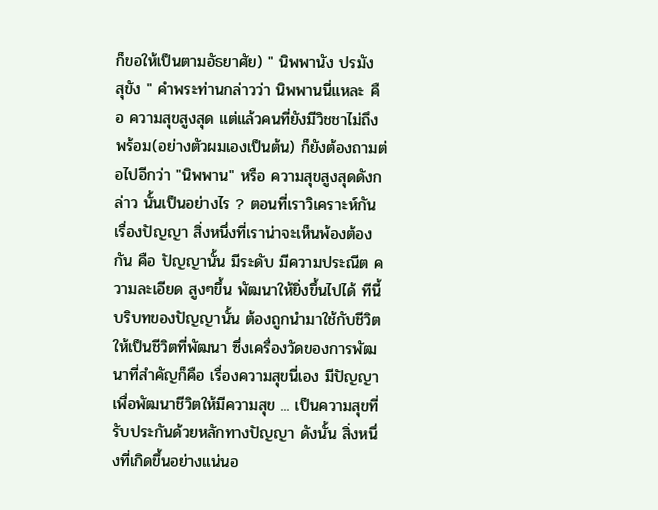ก็ขอให้เป็นตามอัธยาศัย) " นิพพานัง ปรมัง สุขัง " คำพระท่านกล่าวว่า นิพพานนี่แหละ คือ ความสุขสูงสุด แต่แล้วคนที่ยังมีวิชชาไม่ถึงพร้อม(อย่างตัวผมเองเป็นต้น) ก็ยังต้องถามต่อไปอีกว่า "นิพพาน" หรือ ความสุขสูงสุดดังกล่าว นั้นเป็นอย่างไร ? ตอนที่เราวิเคราะห์กันเรื่องปัญญา สิ่งหนึ่งที่เราน่าจะเห็นพ้องต้องกัน คือ ปัญญานั้น มีระดับ มีความประณีต ความละเอียด สูงๆขึ้น พัฒนาให้ยิ่งขึ้นไปได้ ทีนี้ บริบทของปัญญานั้น ต้องถูกนำมาใช้กับชีวิต ให้เป็นชีวิตที่พัฒนา ซึ่งเครื่องวัดของการพัฒนาที่สำคัญก็คือ เรื่องความสุขนี่เอง มีปัญญา เพื่อพัฒนาชีวิตให้มีความสุข ... เป็นความสุขที่รับประกันด้วยหลักทางปัญญา ดังนั้น สิ่งหนึ่งที่เกิดขึ้นอย่างแน่นอ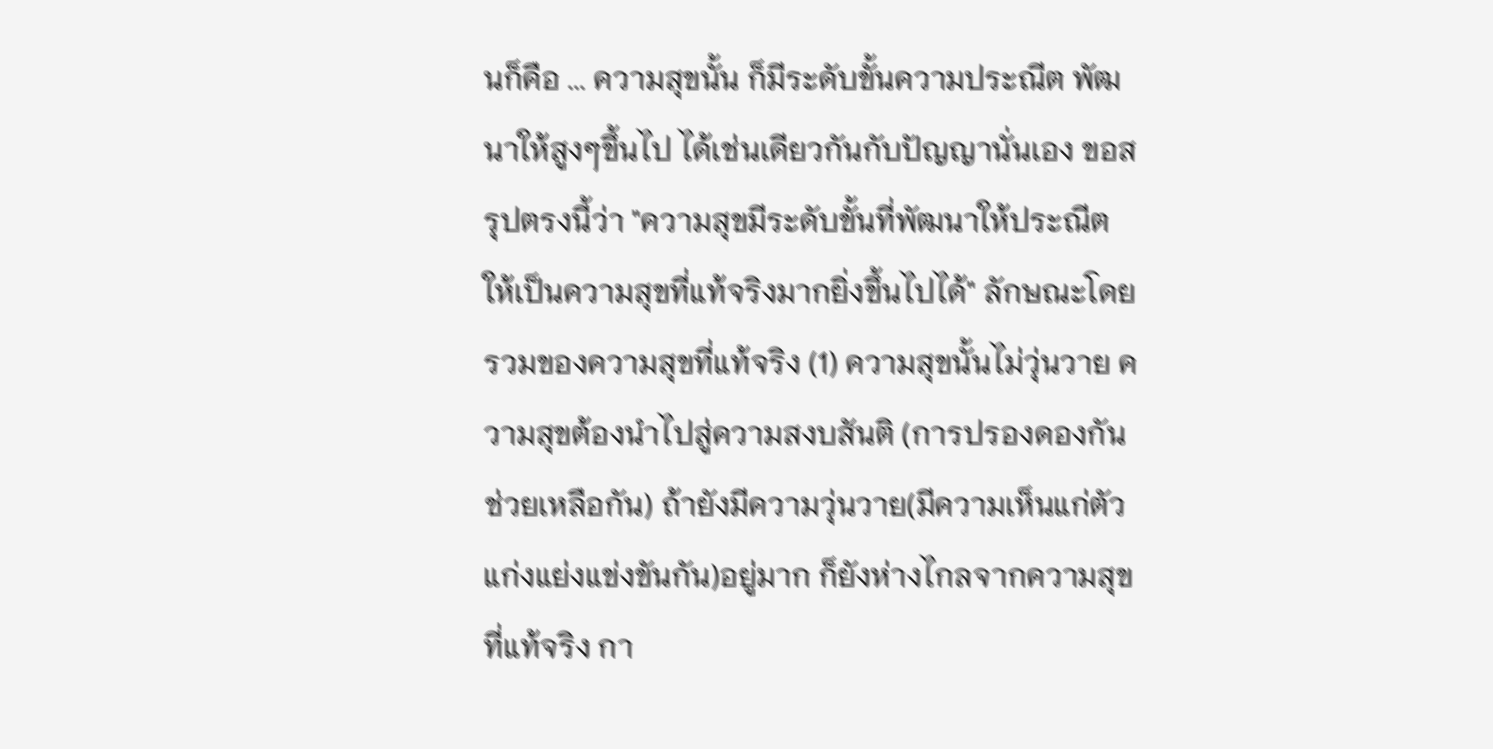นก็คือ ... ความสุขนั้น ก็มีระดับขั้นความประณีต พัฒนาให้สูงๆขึ้นไป ได้เช่นเดียวกันกับปัญญานั่นเอง ขอสรุปตรงนี้ว่า "ความสุขมีระดับขั้นที่พัฒนาให้ประณีต ให้เป็นความสุขที่แท้จริงมากยิ่งขึ้นไปได้" ลักษณะโดยรวมของความสุขที่แท้จริง (1) ความสุขนั้นไม่วุ่นวาย ความสุขต้องนำไปสู่ความสงบสันติ (การปรองดองกัน ช่วยเหลือกัน) ถ้ายังมีความวุ่นวาย(มีความเห็นแก่ตัว แก่งแย่งแข่งขันกัน)อยู่มาก ก็ยังห่างไกลจากความสุขที่แท้จริง กา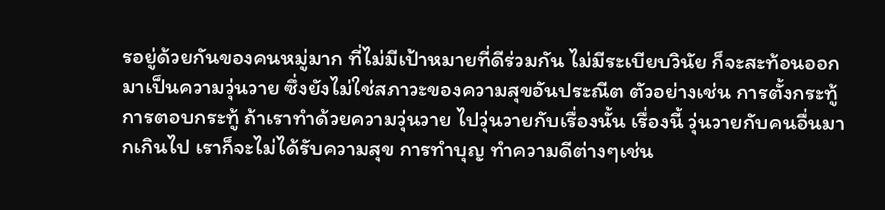รอยู่ด้วยกันของคนหมู่มาก ที่ไม่มีเป้าหมายที่ดีร่วมกัน ไม่มีระเบียบวินัย ก็จะสะท้อนออกมาเป็นความวุ่นวาย ซึ่งยังไม่ใช่สภาวะของความสุขอันประณีต ตัวอย่างเช่น การตั้งกระทู้ การตอบกระทู้ ถ้าเราทำด้วยความวุ่นวาย ไปวุ่นวายกับเรื่องนั้น เรื่องนี้ วุ่นวายกับคนอื่นมากเกินไป เราก็จะไม่ได้รับความสุข การทำบุญ ทำความดีต่างๆเช่น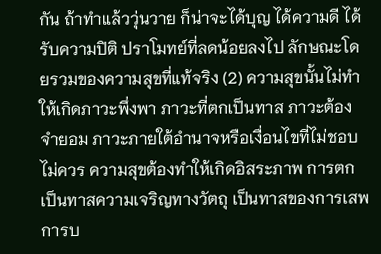กัน ถ้าทำแล้ววุ่นวาย ก็น่าจะได้บุญ ได้ความดี ได้รับความปิติ ปราโมทย์ที่ลดน้อยลงไป ลักษณะโดยรวมของความสุขที่แท้จริง (2) ความสุขนั้นไม่ทำให้เกิดภาวะพึ่งพา ภาวะที่ตกเป็นทาส ภาวะต้องจำยอม ภาวะภายใต้อำนาจหรือเงื่อนไขที่ไม่ชอบไม่ควร ความสุขต้องทำให้เกิดอิสระภาพ การตกเป็นทาสความเจริญทางวัตถุ เป็นทาสของการเสพการบ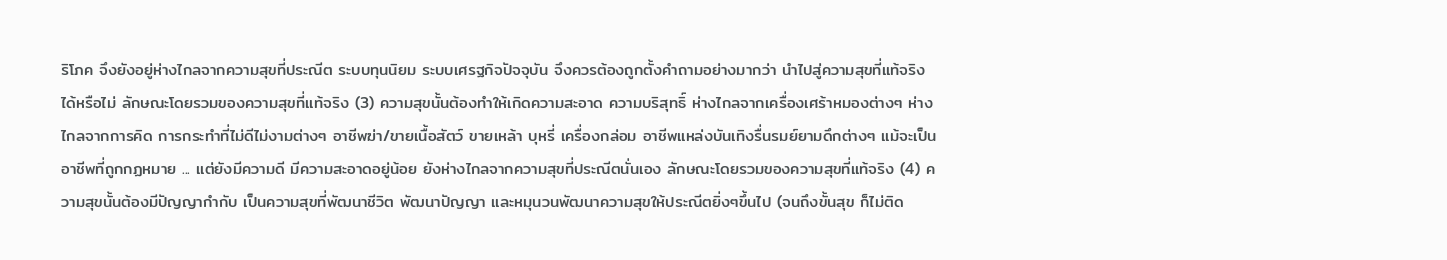ริโภค จึงยังอยู่ห่างไกลจากความสุขที่ประณีต ระบบทุนนิยม ระบบเศรฐกิจปัจจุบัน จึงควรต้องถูกตั้งคำถามอย่างมากว่า นำไปสู่ความสุขที่แท้จริงได้หรือไม่ ลักษณะโดยรวมของความสุขที่แท้จริง (3) ความสุขนั้นต้องทำให้เกิดความสะอาด ความบริสุทธิ์ ห่างไกลจากเครื่องเศร้าหมองต่างๆ ห่างไกลจากการคิด การกระทำที่ไม่ดีไม่งามต่างๆ อาชีพฆ่า/ขายเนื้อสัตว์ ขายเหล้า บุหรี่ เครื่องกล่อม อาชีพแหล่งบันเทิงรื่นรมย์ยามดึกต่างๆ แม้จะเป็นอาชีพที่ถูกกฏหมาย ... แต่ยังมีความดี มีความสะอาดอยู่น้อย ยังห่างไกลจากความสุขที่ประณีตนั่นเอง ลักษณะโดยรวมของความสุขที่แท้จริง (4) ความสุขนั้นต้องมีปัญญากำกับ เป็นความสุขที่พัฒนาชีวิต พัฒนาปัญญา และหมุนวนพัฒนาความสุขให้ประณีตยิ่งๆขึ้นไป (จนถึงขั้นสุข ก็ไม่ติด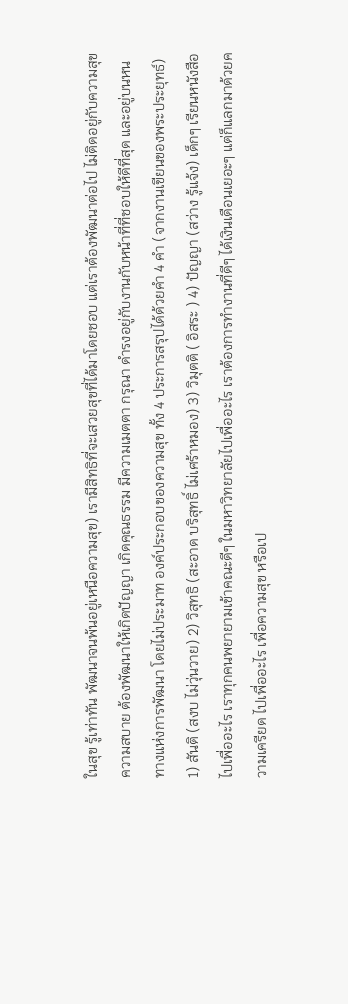ในสุข รู้เท่าทัน พัฒนาจนพ้นอยู่เหนือความสุข) เรามีสิทธิที่จะเสวยสุขที่ได้มาโดยชอบ แต่เราต้องพัฒนาต่อไป ไม่ติดอยู่กับความสุข ความสบาย ต้องพัฒนาให้เกิดปัญญา เกิดคุณธรรม มีความเมตตา กรุณา ดำรงอยู่กับงานกับหน้าที่ที่ชอบให้ดีที่สุด และอยู่บนหนทางแห่งการพัฒนา โดยไม่ประมาท องค์ประกอบของความสุข ทั้ง 4 ประการสรุปได้ด้วยคำ 4 คำ (จากงานเขียนของพระประยุทธ์) 1) สันติ (สงบ ไม่วุ่นวาย) 2) วิสุทธิ (สะอาด บริสุทธิ์ ไม่เศร้าหมอง) 3) วิมุตติ ( อิสระ ) 4) ปัญญา (สว่าง รู้แจ้ง) เด็กๆ เรียนหนังสือไปเพื่ออะไร เราทุกคนพยายามเข้าคณะดีๆ ในมหาวิทยาลัยไปเพื่ออะไร เราต้องการทำงานที่ดีๆ ได้เงินเดือนเยอะๆ แต่ก็แลกมาด้วยความเครียด ไปเพื่ออะไร เพื่อความสุข หรือเป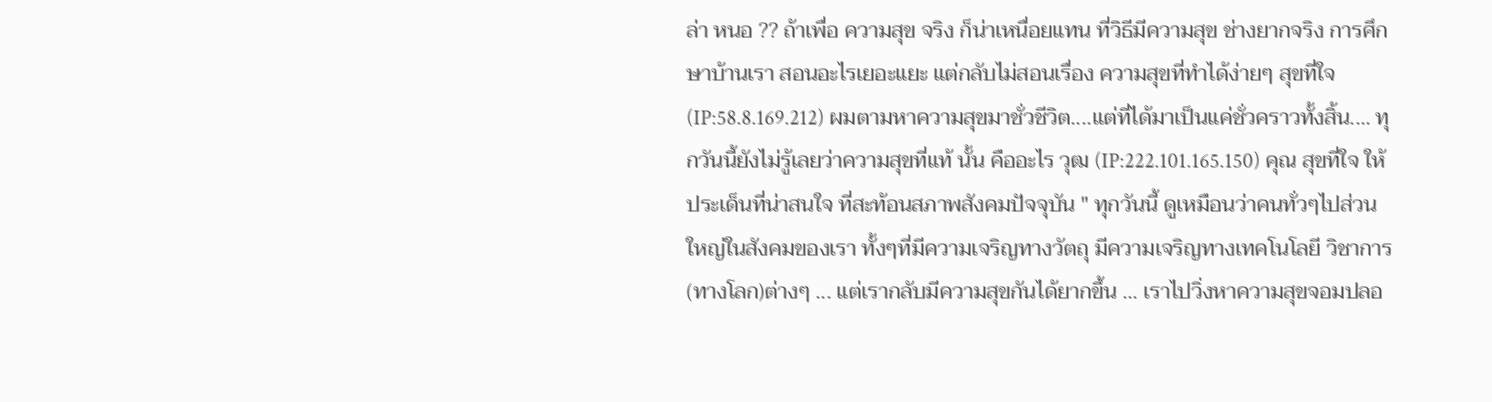ล่า หนอ ?? ถ้าเพื่อ ความสุข จริง ก็น่าเหนื่อยแทน ที่วิธีมีความสุข ช่างยากจริง การศึกษาบ้านเรา สอนอะไรเยอะแยะ แต่กลับไม่สอนเรื่อง ความสุขที่ทำได้ง่ายๆ สุขที่ใจ (IP:58.8.169.212) ผมตามหาความสุขมาชั่วชีวิต....แต่ที่ได้มาเป็นแค่ชั่วคราวทั้งสิ้น.... ทุกวันนี้ยังไม่รู้เลยว่าความสุขที่แท้ นั้น คืออะไร วุฒ (IP:222.101.165.150) คุณ สุขที่ใจ ให้ประเด็นที่น่าสนใจ ที่สะท้อนสภาพสังคมปัจจุบัน " ทุกวันนี้ ดูเหมือนว่าคนทั่วๆไปส่วนใหญ่ในสังคมของเรา ทั้งๆที่มีความเจริญทางวัตถุ มีความเจริญทางเทคโนโลยี วิชาการ(ทางโลก)ต่างๆ ... แต่เรากลับมีความสุขกันได้ยากขึ้น ... เราไปวิ่งหาความสุขจอมปลอ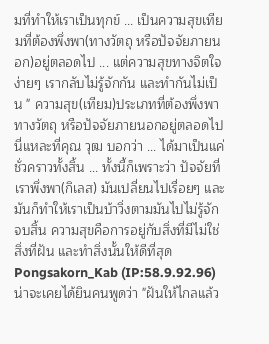มที่ทำให้เราเป็นทุกข์ ... เป็นความสุขเทียมที่ต้องพึ่งพา(ทางวัตถุ หรือปัจจัยภายนอก)อยู่ตลอดไป ... แต่ความสุขทางจิตใจง่ายๆ เรากลับไม่รู้จักกัน และทำกันไม่เป็น " ความสุข(เทียม)ประเภทที่ต้องพึ่งพาทางวัตถุ หรือปัจจัยภายนอกอยู่ตลอดไป นี่แหละที่คุณ วุฒ บอกว่า ... ได้มาเป็นแค่ชั่วคราวทั้งสิ้น ... ทั้งนี้ก็เพราะว่า ปัจจัยที่เราพึ่งพา(กิเลส) มันเปลี่ยนไปเรื่อยๆ และมันก็ทำให้เราเป็นบ้าวิ่งตามมันไปไม่รู้จักจบสิ้น ความสุขคือการอยู่กับสิ่งที่มีไม่ใช่สิ่งที่ฝัน และทำสิ่งนั้นให้ดีที่สุด Pongsakorn_Kab (IP:58.9.92.96) น่าจะเคยได้ยินคนพูดว่า "ฝันให้ไกลแล้ว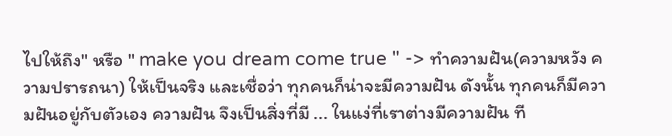ไปให้ถึง" หรือ " make you dream come true " -> ทำความฝัน(ความหวัง ความปรารถนา) ให้เป็นจริง และเชื่อว่า ทุกคนก็น่าจะมีความฝัน ดังนั้น ทุกคนก็มีความฝันอยู่กับตัวเอง ความฝัน จึงเป็นสิ่งที่มี ... ในแง่ที่เราต่างมีความฝัน ที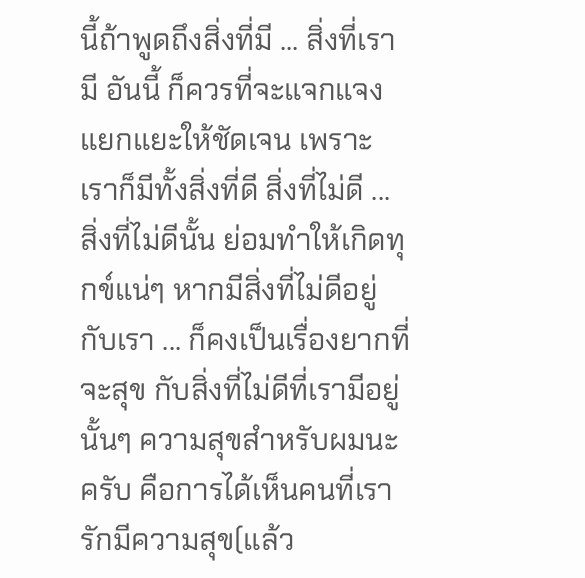นี้ถ้าพูดถึงสิ่งที่มี ... สิ่งที่เรามี อันนี้ ก็ควรที่จะแจกแจง แยกแยะให้ชัดเจน เพราะเราก็มีทั้งสิ่งที่ดี สิ่งที่ไม่ดี ... สิ่งที่ไม่ดีนั้น ย่อมทำให้เกิดทุกข์แน่ๆ หากมีสิ่งที่ไม่ดีอยู่กับเรา ... ก็คงเป็นเรื่องยากที่จะสุข กับสิ่งที่ไม่ดีที่เรามีอยู่นั้นๆ ความสุขสำหรับผมนะครับ คือการได้เห็นคนที่เรารักมีความสุข(แล้ว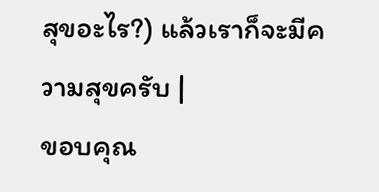สุขอะไร?) แล้วเราก็จะมีความสุขครับ |
ขอบคุณ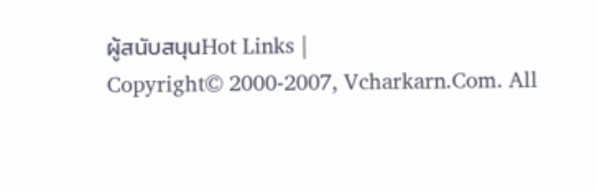ผู้สนับสนุนHot Links |
Copyright© 2000-2007, Vcharkarn.Com. All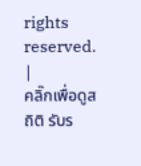rights reserved.
|
คลิ๊กเพื่อดูสถิติ รับร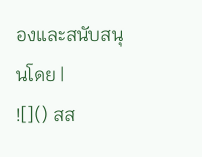องและสนับสนุนโดย |
![]() สส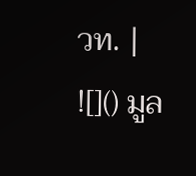วท. |
![]() มูล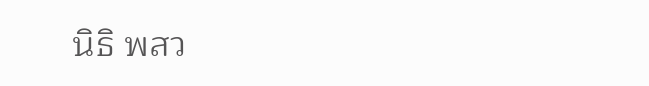นิธิ พสว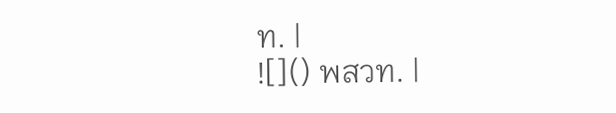ท. |
![]() พสวท. |